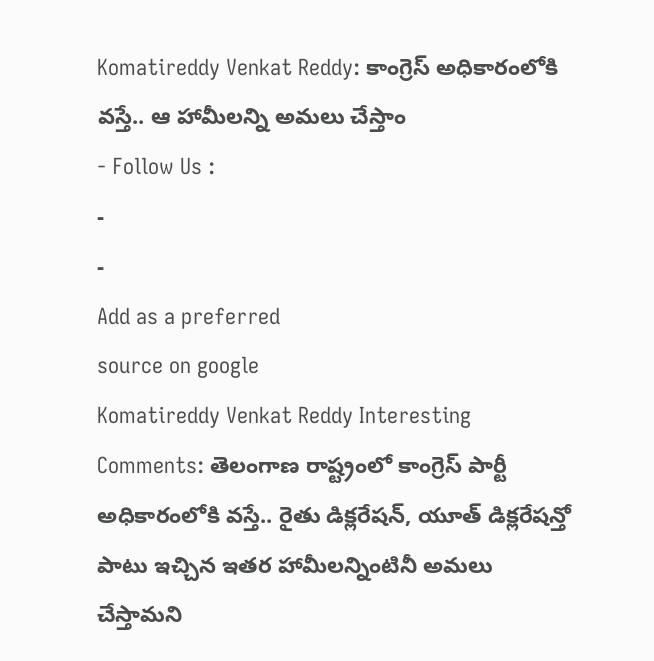Komatireddy Venkat Reddy: కాంగ్రెస్ అధికారంలోకి వస్తే.. ఆ హామీలన్ని అమలు చేస్తాం
- Follow Us :
-
-
Add as a preferred
source on google
Komatireddy Venkat Reddy Interesting Comments: తెలంగాణ రాష్ట్రంలో కాంగ్రెస్ పార్టీ అధికారంలోకి వస్తే.. రైతు డిక్లరేషన్, యూత్ డిక్లరేషన్తో పాటు ఇచ్చిన ఇతర హామీలన్నింటినీ అమలు చేస్తామని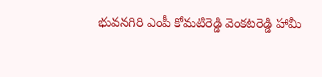భువనగిరి ఎంపీ కోమటిరెడ్డి వెంకటరెడ్డి హామీ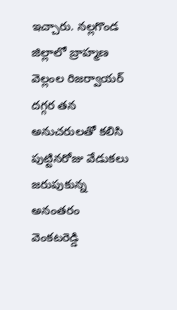ఇచ్చారు. నల్లగొండ జిల్లాలో బ్రాహ్మణ వెల్లంల రిజర్వాయర్ దగ్గర తన అనుచరులతో కలిసి పుట్టినరోజు వేడుకలు జరుపుకున్న అనంతరం వెంకటరెడ్డి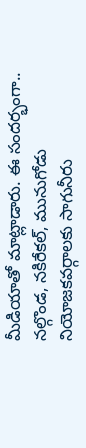మీడియాతో మాట్లాడారు. ఈ సందర్భంగా.. నల్గొండ, నకిరేకల్, మునుగోడు నియోజకవర్గాలకు సాగునీరు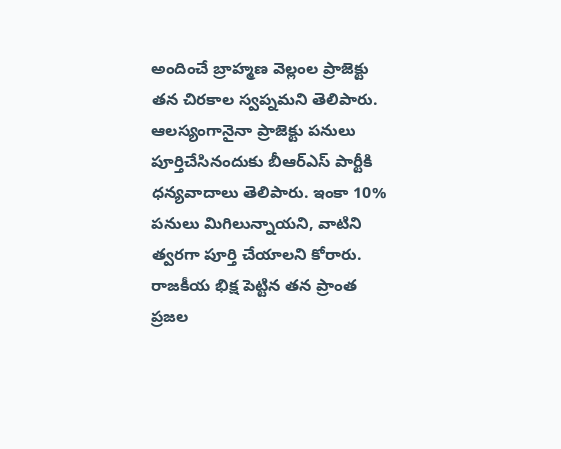అందించే బ్రాహ్మణ వెల్లంల ప్రాజెక్టు తన చిరకాల స్వప్నమని తెలిపారు. ఆలస్యంగానైనా ప్రాజెక్టు పనులు పూర్తిచేసినందుకు బీఆర్ఎస్ పార్టీకి ధన్యవాదాలు తెలిపారు. ఇంకా 10% పనులు మిగిలున్నాయని, వాటిని త్వరగా పూర్తి చేయాలని కోరారు. రాజకీయ భిక్ష పెట్టిన తన ప్రాంత ప్రజల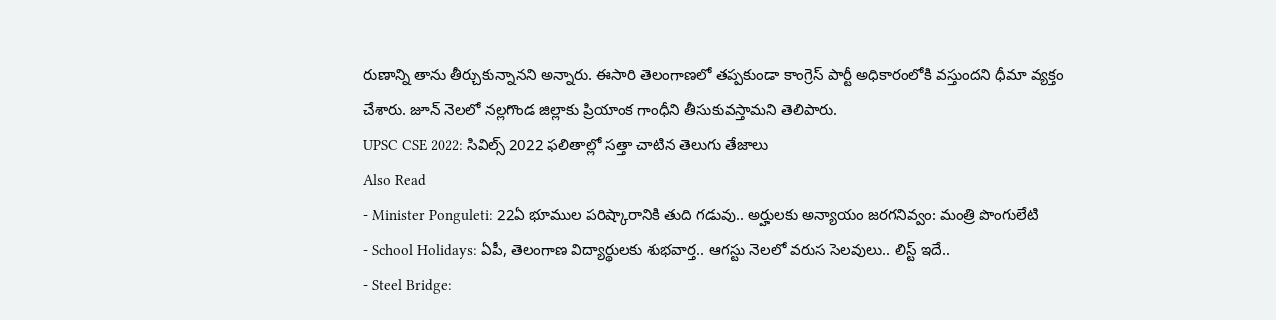రుణాన్ని తాను తీర్చుకున్నానని అన్నారు. ఈసారి తెలంగాణలో తప్పకుండా కాంగ్రెస్ పార్టీ అధికారంలోకి వస్తుందని ధీమా వ్యక్తం చేశారు. జూన్ నెలలో నల్లగొండ జిల్లాకు ప్రియాంక గాంధీని తీసుకువస్తామని తెలిపారు.
UPSC CSE 2022: సివిల్స్ 2022 ఫలితాల్లో సత్తా చాటిన తెలుగు తేజాలు
Also Read
- Minister Ponguleti: 22ఏ భూముల పరిష్కారానికి తుది గడువు.. అర్హులకు అన్యాయం జరగనివ్వం: మంత్రి పొంగులేటి
- School Holidays: ఏపీ, తెలంగాణ విద్యార్థులకు శుభవార్త.. ఆగస్టు నెలలో వరుస సెలవులు.. లిస్ట్ ఇదే..
- Steel Bridge: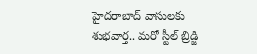హైదరాబాద్ వాసులకు శుభవార్త.. మరో స్టీల్ బ్రిడ్జి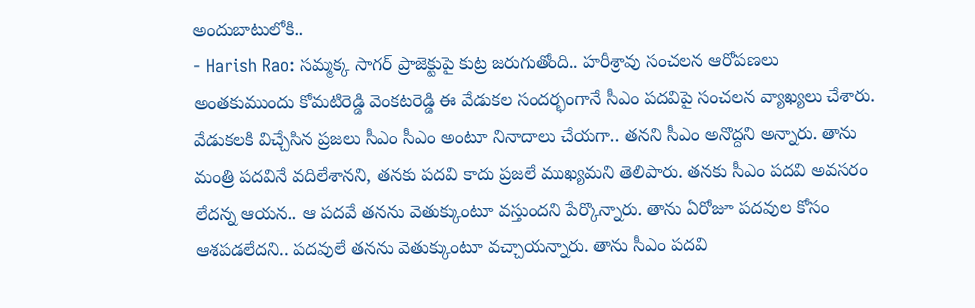అందుబాటులోకి..
- Harish Rao: సమ్మక్క సాగర్ ప్రాజెక్టుపై కుట్ర జరుగుతోంది.. హరీశ్రావు సంచలన ఆరోపణలు
అంతకుముందు కోమటిరెడ్డి వెంకటరెడ్డి ఈ వేడుకల సందర్భంగానే సీఎం పదవిపై సంచలన వ్యాఖ్యలు చేశారు. వేడుకలకి విచ్చేసిన ప్రజలు సీఎం సీఎం అంటూ నినాదాలు చేయగా.. తనని సీఎం అనొద్దని అన్నారు. తాను మంత్రి పదవినే వదిలేశానని, తనకు పదవి కాదు ప్రజలే ముఖ్యమని తెలిపారు. తనకు సీఎం పదవి అవసరం లేదన్న ఆయన.. ఆ పదవే తనను వెతుక్కుంటూ వస్తుందని పేర్కొన్నారు. తాను ఏరోజూ పదవుల కోసం ఆశపడలేదని.. పదవులే తనను వెతుక్కుంటూ వచ్చాయన్నారు. తాను సీఎం పదవి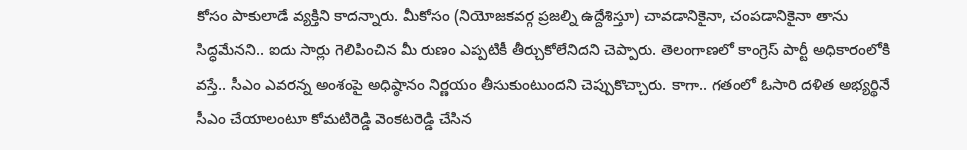కోసం పాకులాడే వ్యక్తిని కాదన్నారు. మీకోసం (నియోజకవర్గ ప్రజల్ని ఉద్దేశిస్తూ) చావడానికైనా, చంపడానికైనా తాను సిద్ధమేనని.. ఐదు సార్లు గెలిపించిన మీ రుణం ఎప్పటికీ తీర్చుకోలేనిదని చెప్పారు. తెలంగాణలో కాంగ్రెస్ పార్టీ అధికారంలోకి వస్తే.. సీఎం ఎవరన్న అంశంపై అధిష్ఠానం నిర్ణయం తీసుకుంటుందని చెప్పుకొచ్చారు. కాగా.. గతంలో ఓసారి దళిత అభ్యర్థినే సీఎం చేయాలంటూ కోమటిరెడ్డి వెంకటరెడ్డి చేసిన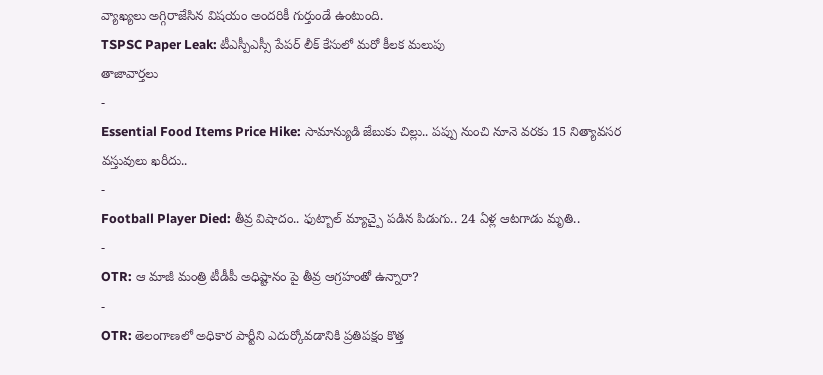వ్యాఖ్యలు అగ్గిరాజేసిన విషయం అందరికీ గుర్తుండే ఉంటుంది.
TSPSC Paper Leak: టీఎస్పీఎస్సీ పేపర్ లీక్ కేసులో మరో కీలక మలుపు
తాజావార్తలు
-
Essential Food Items Price Hike: సామాన్యుడి జేబుకు చిల్లు.. పప్పు నుంచి నూనె వరకు 15 నిత్యావసర వస్తువులు ఖరీదు..
-
Football Player Died: తీవ్ర విషాదం.. ఫుట్బాల్ మ్యాచ్పై పడిన పిడుగు.. 24 ఏళ్ల ఆటగాడు మృతి..
-
OTR: ఆ మాజీ మంత్రి టీడీపీ అధిష్టానం పై తీవ్ర ఆగ్రహంతో ఉన్నారా?
-
OTR: తెలంగాణలో అధికార పార్టీని ఎదుర్కోవడానికి ప్రతిపక్షం కొత్త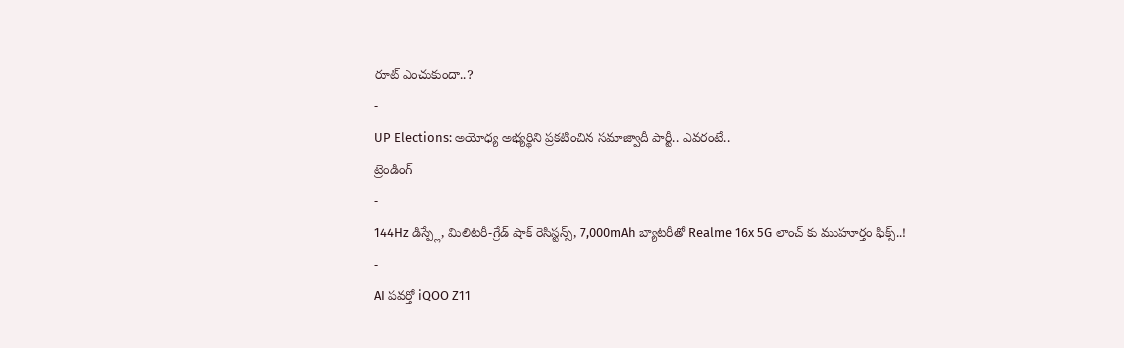రూట్ ఎంచుకుందా..?
-
UP Elections: అయోధ్య అభ్యర్థిని ప్రకటించిన సమాజ్వాదీ పార్టీ.. ఎవరంటే..
ట్రెండింగ్
-
144Hz డిస్ప్లే, మిలిటరీ-గ్రేడ్ షాక్ రెసిస్టన్స్, 7,000mAh బ్యాటరీతో Realme 16x 5G లాంచ్ కు ముహూర్తం ఫిక్స్..!
-
AI పవర్తో iQOO Z11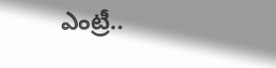ఎంట్రీ..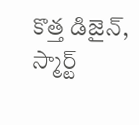కొత్త డిజైన్, స్మార్ట్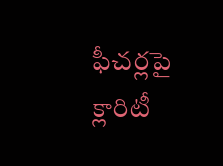ఫీచర్లపై క్లారిటీ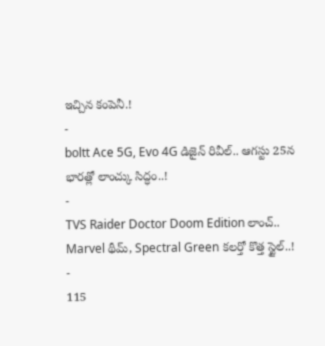ఇచ్చిన కంపెనీ.!
-
boltt Ace 5G, Evo 4G డిజైన్ రివీల్.. ఆగస్టు 25న భారత్లో లాంచ్కు సిద్ధం..!
-
TVS Raider Doctor Doom Edition లాంచ్.. Marvel థీమ్, Spectral Green కలర్తో కొత్త స్టైల్..!
-
115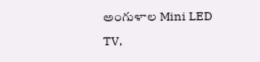అంగుళాల Mini LED TV,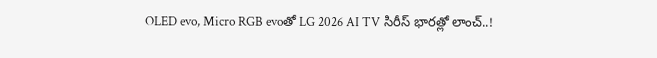OLED evo, Micro RGB evoతో LG 2026 AI TV సిరీస్ భారత్లో లాంచ్..!